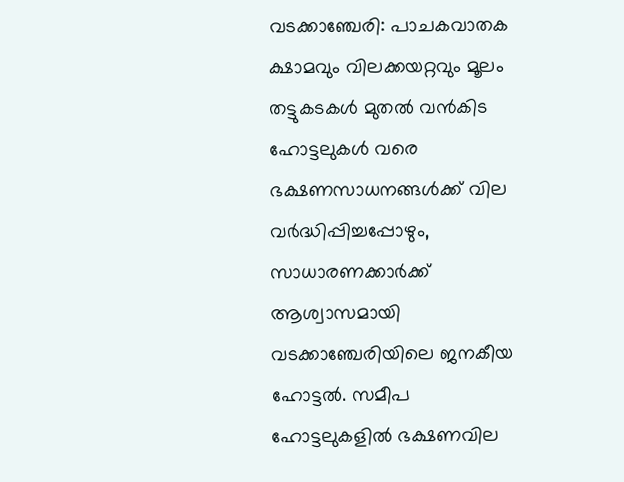വടക്കാഞ്ചേരി: പാചകവാതക ക്ഷാമവും വിലക്കയറ്റവും മൂലം തട്ടുകടകൾ മുതൽ വൻകിട ഹോട്ടലുകൾ വരെ ഭക്ഷണസാധനങ്ങൾക്ക് വില വർദ്ധിപ്പിച്ചപ്പോഴും, സാധാരണക്കാർക്ക് ആശ്വാസമായി വടക്കാഞ്ചേരിയിലെ ജനകീയ ഹോട്ടൽ. സമീപ ഹോട്ടലുകളിൽ ഭക്ഷണവില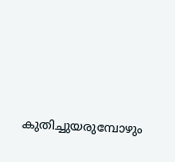കുതിച്ചുയരുമ്പോഴും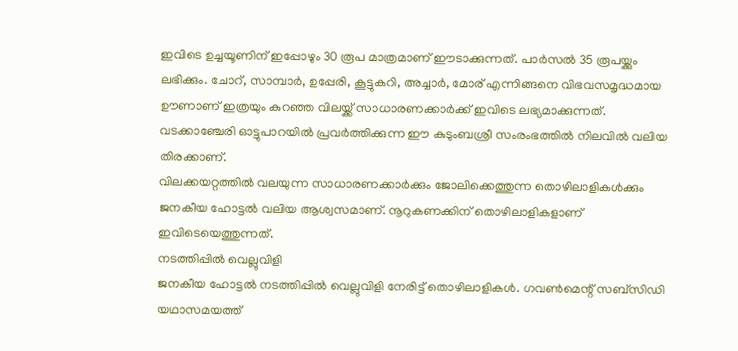ഇവിടെ ഉച്ചയൂണിന് ഇപ്പോഴും 30 രൂപ മാത്രമാണ് ഈടാക്കുന്നത്. പാർസൽ 35 രൂപയ്ക്കും ലഭിക്കും. ചോറ്, സാമ്പാർ, ഉപ്പേരി, കൂട്ടുകറി, അച്ചാർ, മോര് എന്നിങ്ങനെ വിഭവസമൃദ്ധമായ ഊണാണ് ഇത്രയും കുറഞ്ഞ വിലയ്ക്ക് സാധാരണക്കാർക്ക് ഇവിടെ ലഭ്യമാക്കുന്നത്.
വടക്കാഞ്ചേരി ഓട്ടുപാറയിൽ പ്രവർത്തിക്കുന്ന ഈ കുടുംബശ്രീ സംരംഭത്തിൽ നിലവിൽ വലിയ തിരക്കാണ്.
വിലക്കയറ്റത്തിൽ വലയുന്ന സാധാരണക്കാർക്കും ജോലിക്കെത്തുന്ന തൊഴിലാളികൾക്കും ജനകീയ ഹോട്ടൽ വലിയ ആശ്വസമാണ്. നൂറുകണക്കിന് തൊഴിലാളികളാണ് ഇവിടെയെത്തുന്നത്.
നടത്തിപ്പിൽ വെല്ലുവിളി
ജനകീയ ഹോട്ടൽ നടത്തിപ്പിൽ വെല്ലുവിളി നേരിട്ട് തൊഴിലാളികൾ. ഗവൺമെന്റ് സബ്സിഡി യഥാസമയത്ത്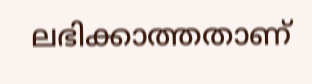ലഭിക്കാത്തതാണ്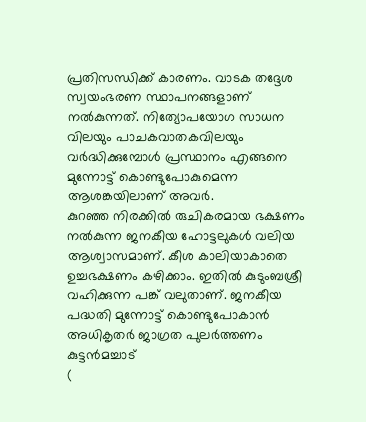പ്രതിസന്ധിക്ക് കാരണം. വാടക തദ്ദേശ സ്വയംഭരണ സ്ഥാപനങ്ങളാണ് നൽകുന്നത്. നിത്യോപയോഗ സാധന വിലയും പാചകവാതകവിലയും വർദ്ധിക്കുമ്പോൾ പ്രസ്ഥാനം എങ്ങനെ മുന്നോട്ട് കൊണ്ടുപോകുമെന്ന ആശങ്കയിലാണ് അവർ.
കുറഞ്ഞ നിരക്കിൽ രുചികരമായ ഭക്ഷണം നൽകുന്ന ജനകീയ ഹോട്ടലുകൾ വലിയ ആശ്വാസമാണ്. കീശ കാലിയാകാതെ ഉച്ചഭക്ഷണം കഴിക്കാം. ഇതിൽ കുടുംബശ്രീ വഹിക്കുന്ന പങ്ക് വലുതാണ്. ജനകീയ പദ്ധതി മുന്നോട്ട് കൊണ്ടുപോകാൻ അധികൃതർ ജാഗ്രത പുലർത്തണം
കുട്ടൻമച്ചാട്
(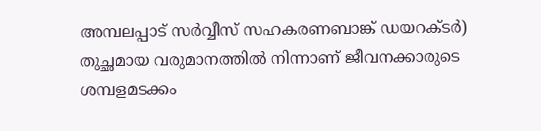അമ്പലപ്പാട് സർവ്വീസ് സഹകരണബാങ്ക് ഡയറക്ടർ)
തുച്ഛമായ വരുമാനത്തിൽ നിന്നാണ് ജീവനക്കാരുടെ ശമ്പളമടക്കം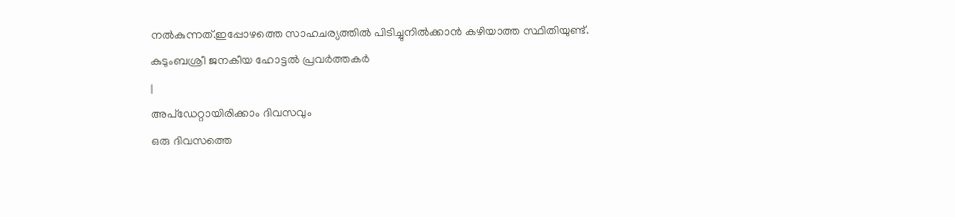നൽകുന്നത്.ഇപ്പോഴത്തെ സാഹചര്യത്തിൽ പിടിച്ചുനിൽക്കാൻ കഴിയാത്ത സ്ഥിതിയുണ്ട്.
കുടുംബശ്രീ ജനകീയ ഹോട്ടൽ പ്രവർത്തകർ
|
അപ്ഡേറ്റായിരിക്കാം ദിവസവും
ഒരു ദിവസത്തെ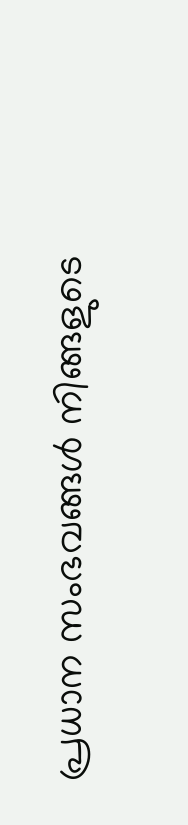പ്രധാന സംഭവങ്ങൾ നിങ്ങളുടെ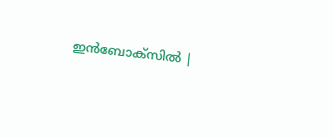ഇൻബോക്സിൽ |